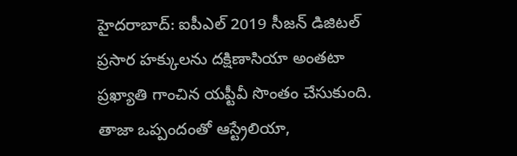హైదరాబాద్: ఐపీఎల్ 2019 సీజన్ డిజిటల్ ప్రసార హక్కులను దక్షిణాసియా అంతటా ప్రఖ్యాతి గాంచిన యప్టీవీ సొంతం చేసుకుంది. తాజా ఒప్పందంతో ఆస్ట్రేలియా,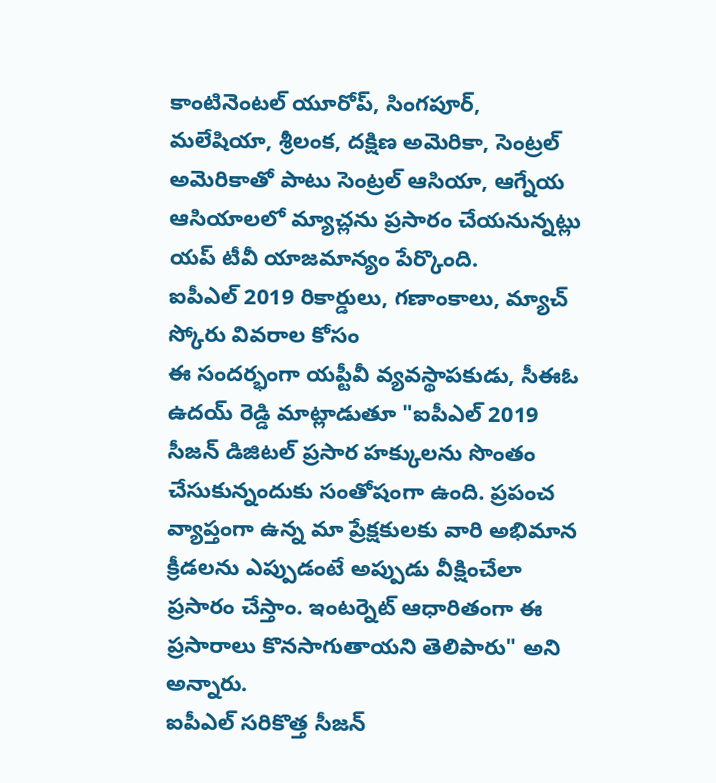కాంటినెంటల్ యూరోప్, సింగపూర్, మలేషియా, శ్రీలంక, దక్షిణ అమెరికా, సెంట్రల్ అమెరికాతో పాటు సెంట్రల్ ఆసియా, ఆగ్నేయ ఆసియాలలో మ్యాచ్లను ప్రసారం చేయనున్నట్లు యప్ టీవీ యాజమాన్యం పేర్కొంది.
ఐపీఎల్ 2019 రికార్డులు, గణాంకాలు, మ్యాచ్ స్కోరు వివరాల కోసం
ఈ సందర్భంగా యప్టీవీ వ్యవస్థాపకుడు, సీఈఓ ఉదయ్ రెడ్డి మాట్లాడుతూ "ఐపీఎల్ 2019 సీజన్ డిజిటల్ ప్రసార హక్కులను సొంతం చేసుకున్నందుకు సంతోషంగా ఉంది. ప్రపంచ వ్యాప్తంగా ఉన్న మా ప్రేక్షకులకు వారి అభిమాన క్రీడలను ఎప్పుడంటే అప్పుడు వీక్షించేలా ప్రసారం చేస్తాం. ఇంటర్నెట్ ఆధారితంగా ఈ ప్రసారాలు కొనసాగుతాయని తెలిపారు" అని అన్నారు.
ఐపీఎల్ సరికొత్త సీజన్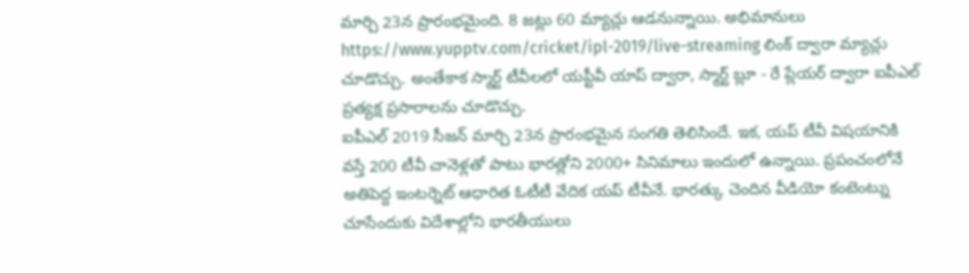మార్చి 23న ప్రారంభమైంది. 8 జట్లు 60 మ్యాచ్లు ఆడనున్నాయి. అభిమానులు https://www.yupptv.com/cricket/ipl-2019/live-streaming లింక్ ద్వారా మ్యాచ్లు చూడొచ్చు. అంతేకాక స్మార్ట్ టీవీలలో యప్టీవీ యాప్ ద్వారా, స్మార్ట్ బ్లూ - రే ప్లేయర్ ద్వారా ఐపీఎల్ ప్రత్యక్ష ప్రసారాలను చూడొచ్చు.
ఐపీఎల్ 2019 సీజన్ మార్చి 23న ప్రారంభమైన సంగతి తెలిసిందే. ఇక, యప్ టీవీ విషయానికి వస్తే 200 టీవీ చానెళ్లతో పాటు భారత్లోని 2000+ సినిమాలు ఇందులో ఉన్నాయి. ప్రపంచంలోనే అతిపెద్ద ఇంటర్నెట్ ఆధారిత ఓటీటీ వేదిక యప్ టీవీనే. భారత్కు చెందిన వీడియో కంటెంట్ను చూసేందుకు విదేశాల్లోని భారతీయులు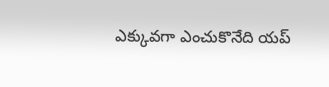ఎక్కువగా ఎంచుకొనేది యప్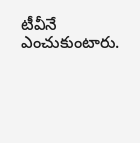టీవీనే ఎంచుకుంటారు.